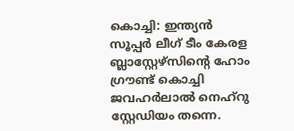കൊച്ചി: ഇന്ത്യൻ സൂപ്പർ ലീഗ് ടീം കേരള ബ്ലാസ്റ്റേഴ്സിന്റെ ഹോം ഗ്രൗണ്ട് കൊച്ചി ജവഹർലാൽ നെഹ്റു സ്റ്റേഡിയം തന്നെ.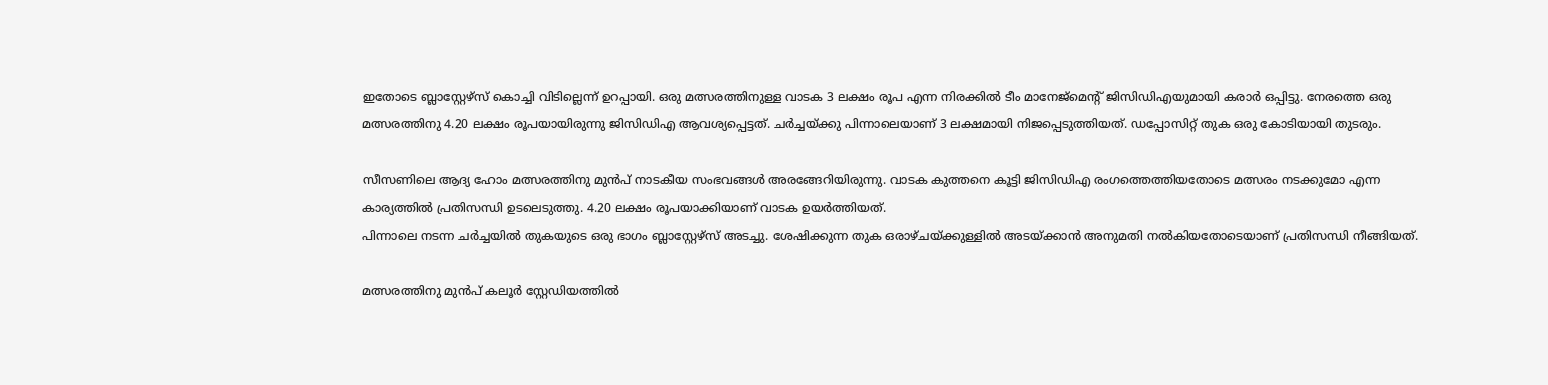ഇതോടെ ബ്ലാസ്റ്റേഴ്സ് കൊച്ചി വിടില്ലെന്ന് ഉറപ്പായി. ഒരു മത്സരത്തിനുള്ള വാടക 3 ലക്ഷം രൂപ എന്ന നിരക്കിൽ ടീം മാനേജ്മെന്റ് ജിസിഡിഎയുമായി കരാർ ഒപ്പിട്ടു. നേരത്തെ ഒരു മത്സരത്തിനു 4.20 ലക്ഷം രൂപയായിരുന്നു ജിസിഡിഎ ആവശ്യപ്പെട്ടത്. ചർച്ചയ്ക്കു പിന്നാലെയാണ് 3 ലക്ഷമായി നിജപ്പെടുത്തിയത്. ഡപ്പോസിറ്റ് തുക ഒരു കോടിയായി തുടരും.

സീസണിലെ ആദ്യ ഹോം മത്സരത്തിനു മുൻപ് നാടകീയ സംഭവങ്ങൾ അരങ്ങേറിയിരുന്നു. വാടക കുത്തനെ കൂട്ടി ജിസിഡിഎ രംഗത്തെത്തിയതോടെ മത്സരം നടക്കുമോ എന്ന കാര്യത്തിൽ പ്രതിസന്ധി ഉടലെടുത്തു. 4.20 ലക്ഷം രൂപയാക്കിയാണ് വാടക ഉയർത്തിയത്.
പിന്നാലെ നടന്ന ചർച്ചയിൽ തുകയുടെ ഒരു ഭാഗം ബ്ലാസ്റ്റേഴ്സ് അടച്ചു. ശേഷിക്കുന്ന തുക ഒരാഴ്ചയ്ക്കുള്ളിൽ അടയ്ക്കാൻ അനുമതി നൽകിയതോടെയാണ് പ്രതിസന്ധി നീങ്ങിയത്.

മത്സരത്തിനു മുൻപ് കലൂർ സ്റ്റേഡിയത്തിൽ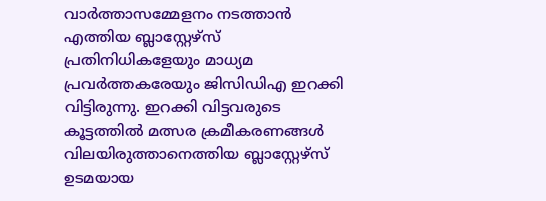വാർത്താസമ്മേളനം നടത്താൻ എത്തിയ ബ്ലാസ്റ്റേഴ്സ് പ്രതിനിധികളേയും മാധ്യമ പ്രവർത്തകരേയും ജിസിഡിഎ ഇറക്കി വിട്ടിരുന്നു. ഇറക്കി വിട്ടവരുടെ കൂട്ടത്തിൽ മത്സര ക്രമീകരണങ്ങൾ വിലയിരുത്താനെത്തിയ ബ്ലാസ്റ്റേഴ്സ് ഉടമയായ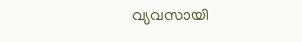വ്യവസായി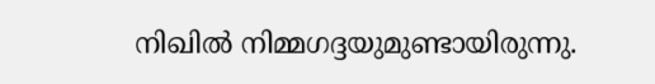നിഖിൽ നിമ്മഗദ്ദയുമുണ്ടായിരുന്നു.